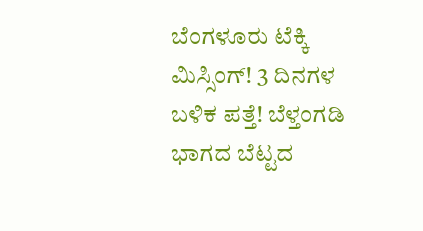ಬೆಂಗಳೂರು ಟೆಕ್ಕಿ ಮಿಸ್ಸಿಂಗ್! 3 ದಿನಗಳ ಬಳಿಕ ಪತ್ತೆ! ಬೆಳ್ತಂಗಡಿ ಭಾಗದ ಬೆಟ್ಟದ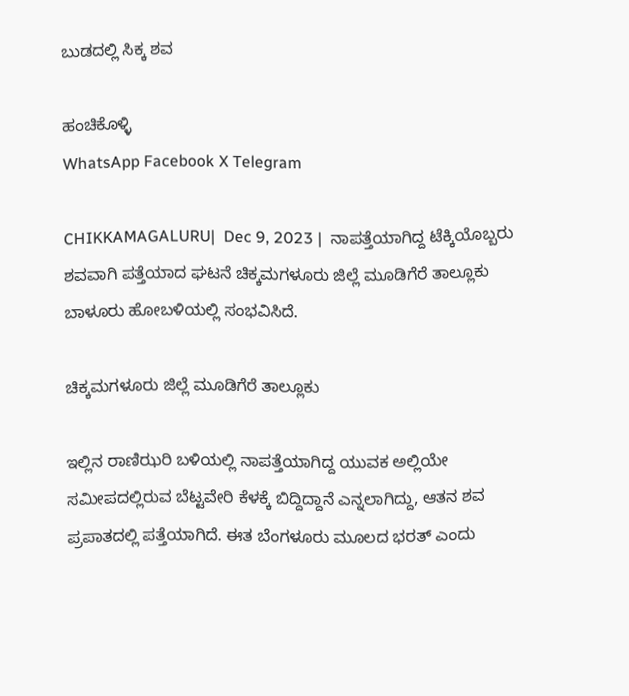ಬುಡದಲ್ಲಿ ಸಿಕ್ಕ ಶವ

ಹಂಚಿಕೊಳ್ಳಿ
WhatsApp Facebook X Telegram

CHIKKAMAGALURU|  Dec 9, 2023 |  ನಾಪತ್ತೆಯಾಗಿದ್ದ ಟೆಕ್ಕಿಯೊಬ್ಬರು ಶವವಾಗಿ ಪತ್ತೆಯಾದ ಘಟನೆ ಚಿಕ್ಕಮಗಳೂರು ಜಿಲ್ಲೆ ಮೂಡಿಗೆರೆ ತಾಲ್ಲೂಕು ಬಾಳೂರು ಹೋಬಳಿಯಲ್ಲಿ ಸಂಭವಿಸಿದೆ.

ಚಿಕ್ಕಮಗಳೂರು ಜಿಲ್ಲೆ ಮೂಡಿಗೆರೆ ತಾಲ್ಲೂಕು

ಇಲ್ಲಿನ ರಾಣಿಝರಿ ಬಳಿಯಲ್ಲಿ ನಾಪತ್ತೆಯಾಗಿದ್ದ ಯುವಕ ಅಲ್ಲಿಯೇ ಸಮೀಪದಲ್ಲಿರುವ ಬೆಟ್ಟವೇರಿ ಕೆಳಕ್ಕೆ ಬಿದ್ದಿದ್ದಾನೆ ಎನ್ನಲಾಗಿದ್ದು, ಆತನ ಶವ ಪ್ರಪಾತದಲ್ಲಿ ಪತ್ತೆಯಾಗಿದೆ. ಈತ ಬೆಂಗಳೂರು ಮೂಲದ ಭರತ್ ಎಂದು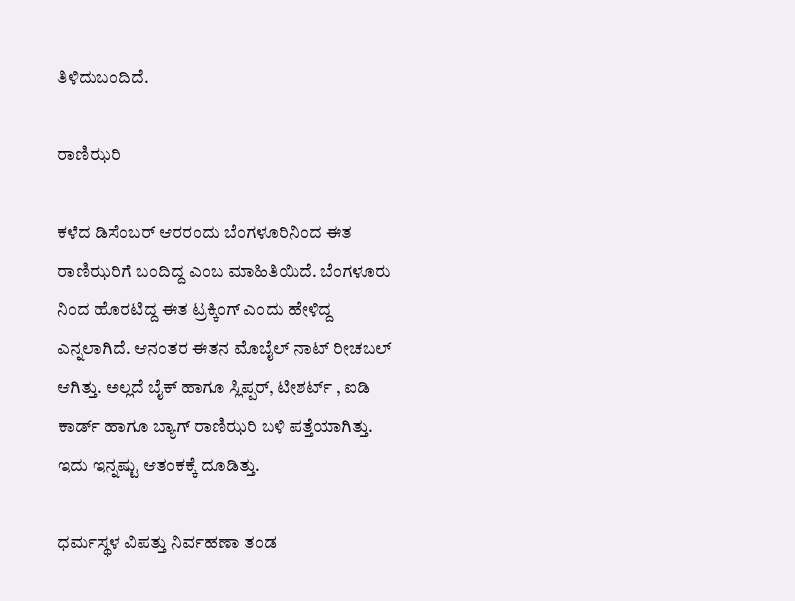ತಿಳಿದುಬಂದಿದೆ.

ರಾಣಿಝರಿ

ಕಳೆದ ಡಿಸೆಂಬರ್ ಆರರಂದು ಬೆಂಗಳೂರಿನಿಂದ ಈತ ರಾಣಿಝರಿಗೆ ಬಂದಿದ್ದ ಎಂಬ ಮಾಹಿತಿಯಿದೆ. ಬೆಂಗಳೂರು ನಿಂದ ಹೊರಟಿದ್ದ ಈತ ಟ್ರಕ್ಕಿಂಗ್ ಎಂದು ಹೇಳಿದ್ದ ಎನ್ನಲಾಗಿದೆ. ಆನಂತರ ಈತನ ಮೊಬೈಲ್ ನಾಟ್ ರೀಚಬಲ್ ಆಗಿತ್ತು. ಅಲ್ಲದೆ ಬೈಕ್ ಹಾಗೂ ಸ್ಲಿಪ್ಪರ್, ಟೀಶರ್ಟ್ , ಐಡಿ ಕಾರ್ಡ್ ಹಾಗೂ ಬ್ಯಾಗ್ ರಾಣಿಝರಿ ಬಳಿ ಪತ್ತೆಯಾಗಿತ್ತು. ಇದು ಇನ್ನಷ್ಟು ಆತಂಕಕ್ಕೆ ದೂಡಿತ್ತು.

ಧರ್ಮಸ್ಥಳ ವಿಪತ್ತು ನಿರ್ವಹಣಾ ತಂಡ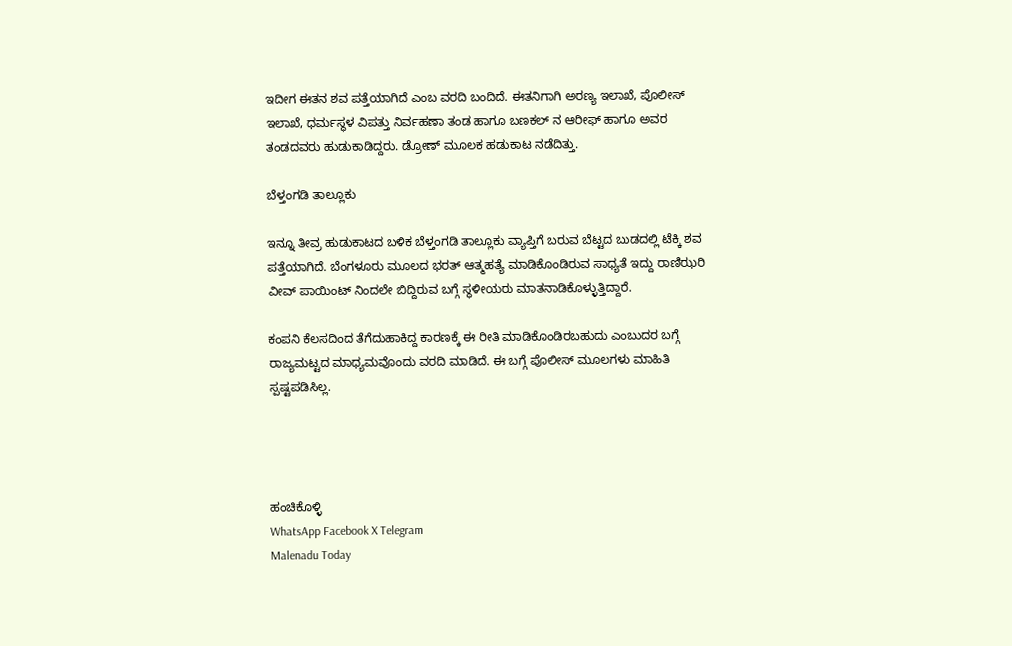ಇದೀಗ ಈತನ ಶವ ಪತ್ತೆಯಾಗಿದೆ ಎಂಬ ವರದಿ ಬಂದಿದೆ. ಈತನಿಗಾಗಿ ಅರಣ್ಯ ಇಲಾಖೆ, ಪೊಲೀಸ್ ಇಲಾಖೆ, ಧರ್ಮಸ್ಥಳ ವಿಪತ್ತು ನಿರ್ವಹಣಾ ತಂಡ ಹಾಗೂ ಬಣಕಲ್ ನ ಆರೀಫ್ ಹಾಗೂ ಅವರ ತಂಡದವರು ಹುಡುಕಾಡಿದ್ದರು. ಡ್ರೋಣ್ ಮೂಲಕ ಹಡುಕಾಟ ನಡೆದಿತ್ತು.

ಬೆಳ್ತಂಗಡಿ ತಾಲ್ಲೂಕು

ಇನ್ನೂ ತೀವ್ರ ಹುಡುಕಾಟದ ಬಳಿಕ ಬೆಳ್ತಂಗಡಿ ತಾಲ್ಲೂಕು ವ್ಯಾಪ್ತಿಗೆ ಬರುವ ಬೆಟ್ಟದ ಬುಡದಲ್ಲಿ ಟೆಕ್ಕಿ ಶವ ಪತ್ತೆಯಾಗಿದೆ. ಬೆಂಗಳೂರು ಮೂಲದ ಭರತ್ ಆತ್ಮಹತ್ಯೆ ಮಾಡಿಕೊಂಡಿರುವ ಸಾಧ್ಯತೆ ಇದ್ದು ರಾಣಿಝರಿ ವೀವ್ ಪಾಯಿಂಟ್ ನಿಂದಲೇ ಬಿದ್ದಿರುವ ಬಗ್ಗೆ ಸ್ಥಳೀಯರು ಮಾತನಾಡಿಕೊಳ್ಳುತ್ತಿದ್ದಾರೆ.

ಕಂಪನಿ ಕೆಲಸದಿಂದ ತೆಗೆದುಹಾಕಿದ್ದ ಕಾರಣಕ್ಕೆ ಈ ರೀತಿ ಮಾಡಿಕೊಂಡಿರಬಹುದು ಎಂಬುದರ ಬಗ್ಗೆ ರಾಜ್ಯಮಟ್ಟದ ಮಾಧ್ಯಮವೊಂದು ವರದಿ ಮಾಡಿದೆ. ಈ ಬಗ್ಗೆ ಪೊಲೀಸ್ ಮೂಲಗಳು ಮಾಹಿತಿ ಸ್ಪಷ್ಟಪಡಿಸಿಲ್ಲ.




ಹಂಚಿಕೊಳ್ಳಿ
WhatsApp Facebook X Telegram
Malenadu Today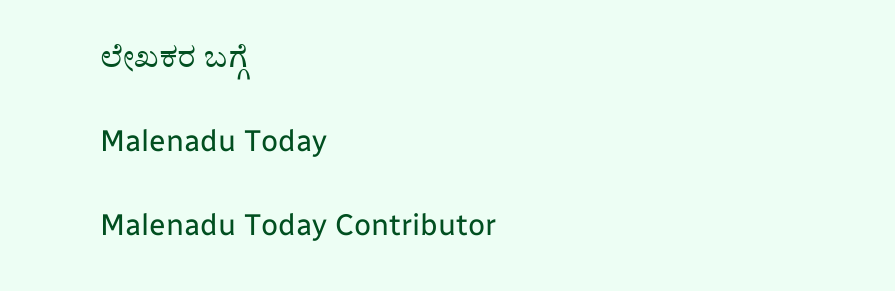ಲೇಖಕರ ಬಗ್ಗೆ

Malenadu Today

Malenadu Today Contributor